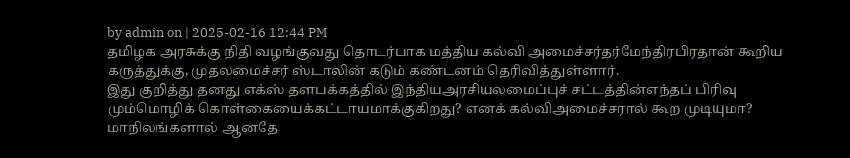by admin on | 2025-02-16 12:44 PM
தமிழக அரசுக்கு நிதி வழங்குவது தொடர்பாக மத்திய கல்வி அமைச்சர்தர்மேந்திரபிரதான் கூறிய கருத்துக்கு, முதலமைச்சர் ஸ்டாலின் கடும் கண்டனம் தெரிவித்துள்ளார்.
இது குறித்து தனது எக்ஸ் தளபக்கத்தில் இந்தியஅரசியலமைப்புச் சட்டத்தின்எந்தப் பிரிவு மும்மொழிக் கொள்கையைக்கட்டாயமாக்குகிறது? எனக் கல்விஅமைச்சரால் கூற முடியுமா?
மாநிலங்களால் ஆனதே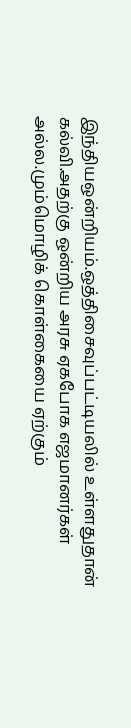இந்தியஒன்றியம்.ஒத்திசைவுப்பட்டியலில் உள்ளதுதான் கல்வி.அதற்கு ஒன்றிய அரசு ஏகபோக எஜமானர்கள் அல்ல.மும்மொழிக் கொள்கையை ஏற்கும்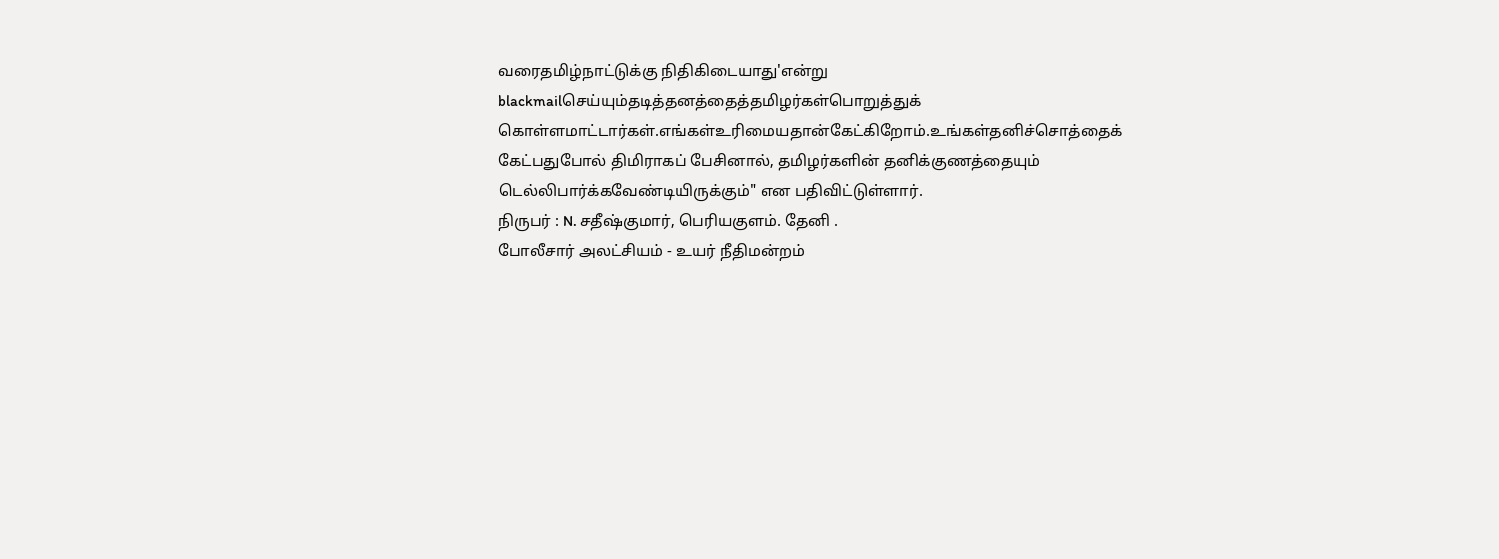வரைதமிழ்நாட்டுக்கு நிதிகிடையாது'என்று blackmailசெய்யும்தடித்தனத்தைத்தமிழர்கள்பொறுத்துக் கொள்ளமாட்டார்கள்.எங்கள்உரிமையதான்கேட்கிறோம்.உங்கள்தனிச்சொத்தைக் கேட்பதுபோல் திமிராகப் பேசினால், தமிழர்களின் தனிக்குணத்தையும் டெல்லிபார்க்கவேண்டியிருக்கும்" என பதிவிட்டுள்ளார்.
நிருபர் : N. சதீஷ்குமார், பெரியகுளம். தேனி .
போலீசார் அலட்சியம் - உயர் நீதிமன்றம்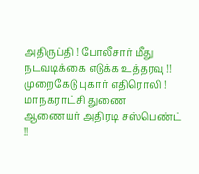அதிருப்தி ! போலீசார் மீது நடவடிக்கை எடுக்க உத்தரவு !!
முறைகேடு புகார் எதிரொலி ! மாநகராட்சி துணை ஆணையர் அதிரடி சஸ்பெண்ட் !!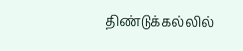திண்டுக்கல்லில்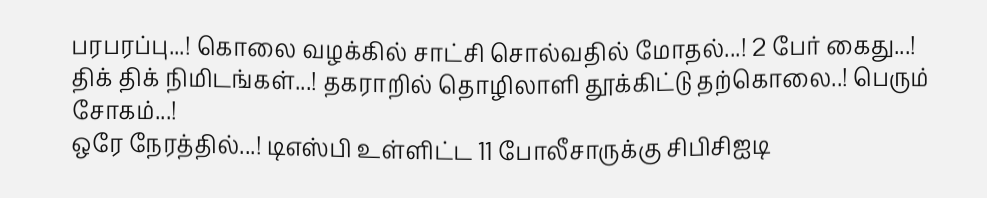பரபரப்பு...! கொலை வழக்கில் சாட்சி சொல்வதில் மோதல்...! 2 பேர் கைது...!
திக் திக் நிமிடங்கள்...! தகராறில் தொழிலாளி தூக்கிட்டு தற்கொலை..! பெரும் சோகம்...!
ஒரே நேரத்தில்...! டிஎஸ்பி உள்ளிட்ட 11 போலீசாருக்கு சிபிசிஐடி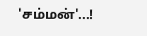'சம்மன்'...!